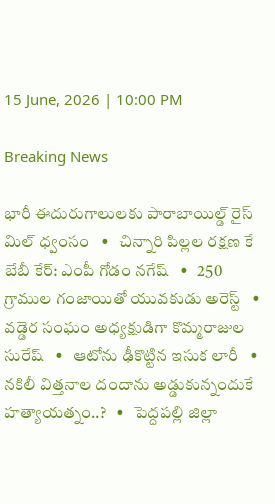15 June, 2026 | 10:00 PM

Breaking News

భారీ ఈదురుగాలులకు పారాబాయిల్డ్ రైస్ మిల్ ధ్వంసం   •   చిన్నారి పిల్లల రక్షణ కే బేబీ కేర్: ఎంపీ గోడం నగేష్   •   250 గ్రాముల గంజాయితో యువకుడు అరెస్ట్   •   వడ్డెర సంఘం అధ్యక్షుడిగా కొమ్మరాజుల సురేష్   •   ఆటోను ఢీకొట్టిన ఇసుక లారీ   •   నకిలీ విత్తనాల దందాను అడ్డుకున్నందుకే హత్యాయత్నం..?   •   పెద్దపల్లి జిల్లా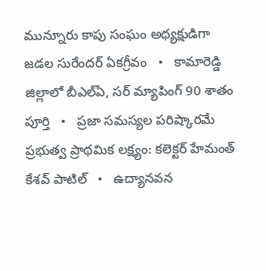మున్నూరు కాపు సంఘం అధ్యక్షుడిగా జడల సురేందర్ ఏకగ్రీవం   •   కామారెడ్డి జిల్లాలో బీఎల్ఏ, సర్ మ్యాపింగ్ 90 శాతం పూర్తి   •   ప్రజా సమస్యల పరిష్కారమే ప్రభుత్వ ప్రాథమిక లక్ష్యం: కలెక్టర్ హేమంత్ కేశవ్ పాటిల్   •   ఉద్యానవన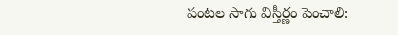పంటల సాగు విస్తీర్ణం పెంచాలి: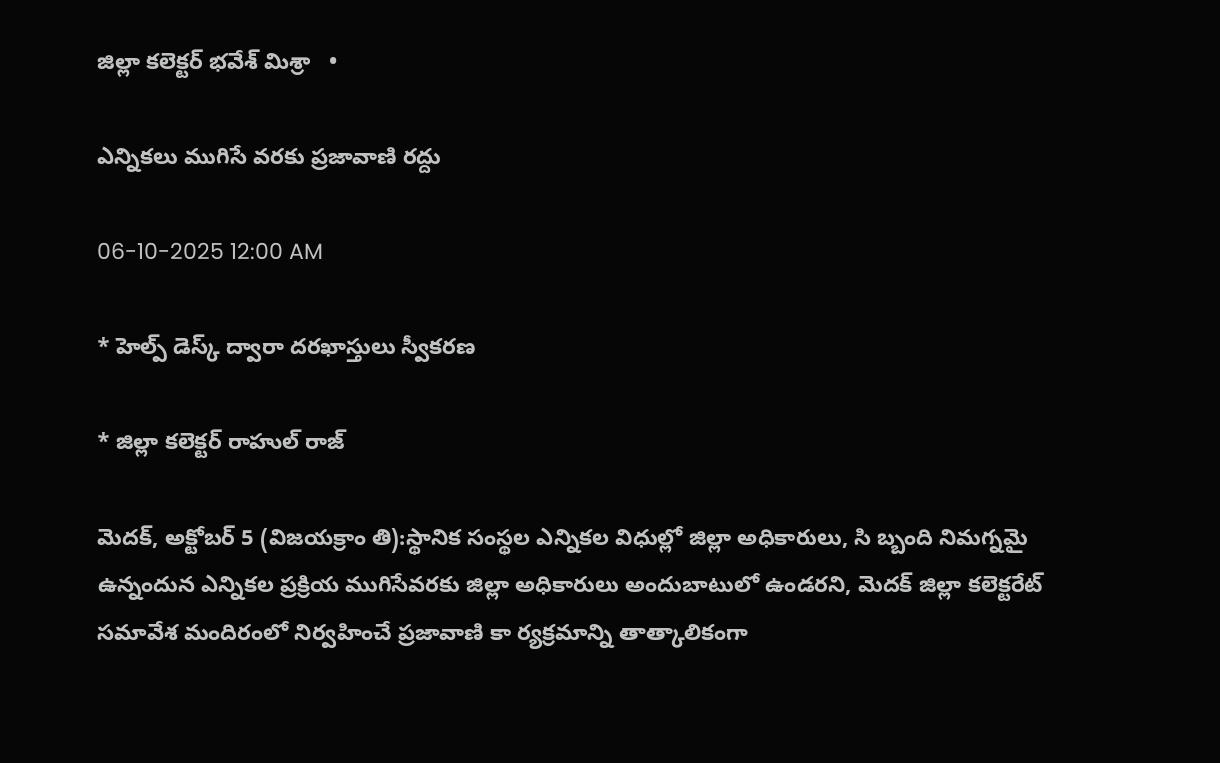జిల్లా కలెక్టర్ భవేశ్ మిశ్రా   •

ఎన్నికలు ముగిసే వరకు ప్రజావాణి రద్దు

06-10-2025 12:00 AM

* హెల్ప్ డెస్క్ ద్వారా దరఖాస్తులు స్వీకరణ

* జిల్లా కలెక్టర్ రాహుల్ రాజ్

మెదక్, అక్టోబర్ 5 (విజయక్రాం తి):స్థానిక సంస్థల ఎన్నికల విధుల్లో జిల్లా అధికారులు, సి బ్బంది నిమగ్నమై ఉన్నందున ఎన్నికల ప్రక్రియ ముగిసేవరకు జిల్లా అధికారులు అందుబాటులో ఉండరని, మెదక్ జిల్లా కలెక్టరేట్ సమావేశ మందిరంలో నిర్వహించే ప్రజావాణి కా ర్యక్రమాన్ని తాత్కాలికంగా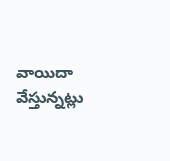వాయిదా వేస్తున్నట్లు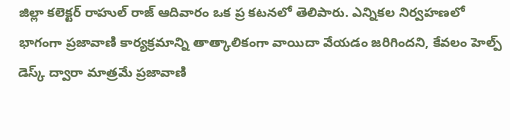జిల్లా కలెక్టర్ రాహుల్ రాజ్ ఆదివారం ఒక ప్ర కటనలో తెలిపారు. ఎన్నికల నిర్వహణలో భాగంగా ప్రజావాణి కార్యక్రమాన్ని తాత్కాలికంగా వాయిదా వేయడం జరిగిందని, కేవలం హెల్ప్ డెస్క్ ద్వారా మాత్రమే ప్రజావాణి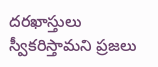దరఖాస్తులు స్వీకరిస్తామని ప్రజలు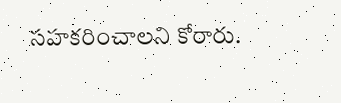సహకరించాలని కోరారు.